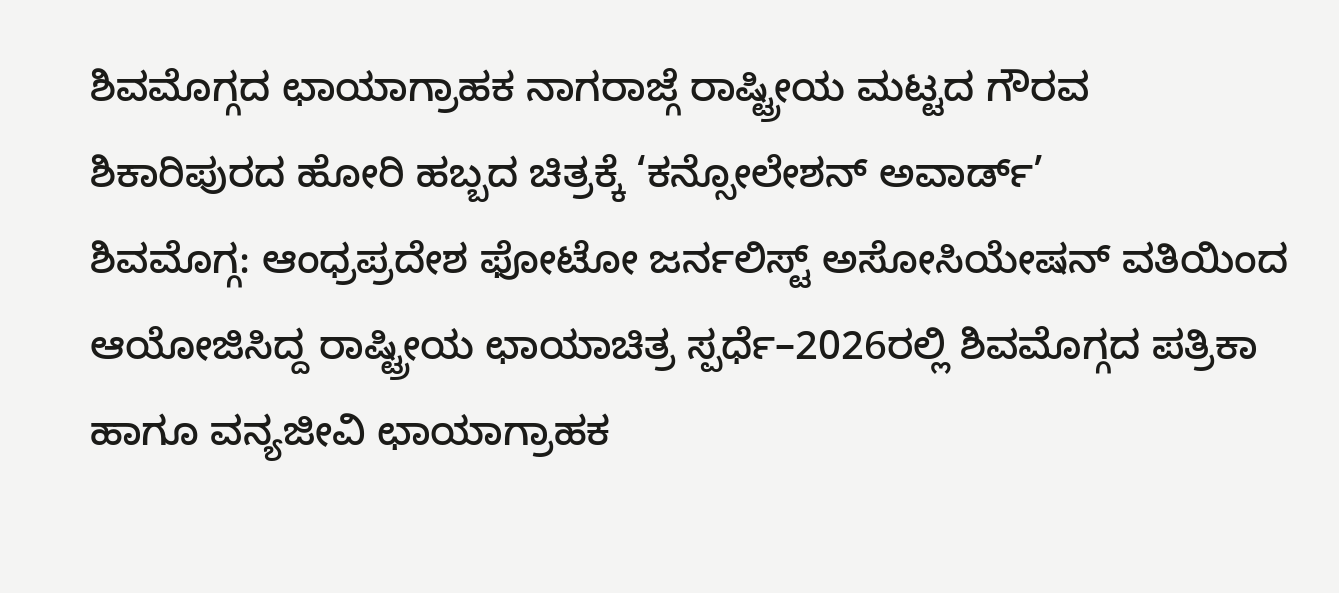ಶಿವಮೊಗ್ಗದ ಛಾಯಾಗ್ರಾಹಕ ನಾಗರಾಜ್ಗೆ ರಾಷ್ಟ್ರೀಯ ಮಟ್ಟದ ಗೌರವ
ಶಿಕಾರಿಪುರದ ಹೋರಿ ಹಬ್ಬದ ಚಿತ್ರಕ್ಕೆ ‘ಕನ್ಸೋಲೇಶನ್ ಅವಾರ್ಡ್’
ಶಿವಮೊಗ್ಗ: ಆಂಧ್ರಪ್ರದೇಶ ಫೋಟೋ ಜರ್ನಲಿಸ್ಟ್ ಅಸೋಸಿಯೇಷನ್ ವತಿಯಿಂದ ಆಯೋಜಿಸಿದ್ದ ರಾಷ್ಟ್ರೀಯ ಛಾಯಾಚಿತ್ರ ಸ್ಪರ್ಧೆ–2026ರಲ್ಲಿ ಶಿವಮೊಗ್ಗದ ಪತ್ರಿಕಾ ಹಾಗೂ ವನ್ಯಜೀವಿ ಛಾಯಾಗ್ರಾಹಕ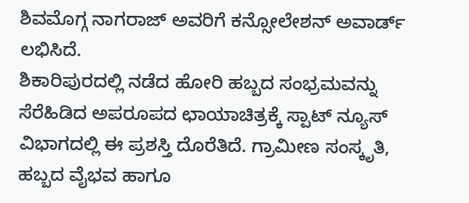ಶಿವಮೊಗ್ಗ ನಾಗರಾಜ್ ಅವರಿಗೆ ಕನ್ಸೋಲೇಶನ್ ಅವಾರ್ಡ್ ಲಭಿಸಿದೆ.
ಶಿಕಾರಿಪುರದಲ್ಲಿ ನಡೆದ ಹೋರಿ ಹಬ್ಬದ ಸಂಭ್ರಮವನ್ನು ಸೆರೆಹಿಡಿದ ಅಪರೂಪದ ಛಾಯಾಚಿತ್ರಕ್ಕೆ ಸ್ಪಾಟ್ ನ್ಯೂಸ್ ವಿಭಾಗದಲ್ಲಿ ಈ ಪ್ರಶಸ್ತಿ ದೊರೆತಿದೆ. ಗ್ರಾಮೀಣ ಸಂಸ್ಕೃತಿ, ಹಬ್ಬದ ವೈಭವ ಹಾಗೂ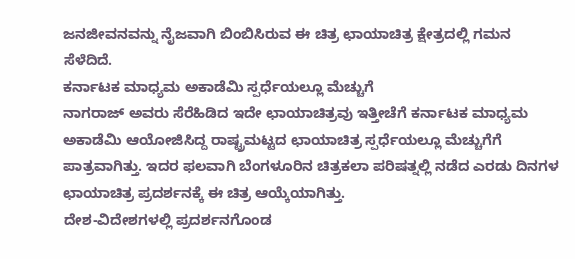ಜನಜೀವನವನ್ನು ನೈಜವಾಗಿ ಬಿಂಬಿಸಿರುವ ಈ ಚಿತ್ರ ಛಾಯಾಚಿತ್ರ ಕ್ಷೇತ್ರದಲ್ಲಿ ಗಮನ ಸೆಳೆದಿದೆ.
ಕರ್ನಾಟಕ ಮಾಧ್ಯಮ ಅಕಾಡೆಮಿ ಸ್ಪರ್ಧೆಯಲ್ಲೂ ಮೆಚ್ಚುಗೆ
ನಾಗರಾಜ್ ಅವರು ಸೆರೆಹಿಡಿದ ಇದೇ ಛಾಯಾಚಿತ್ರವು ಇತ್ತೀಚೆಗೆ ಕರ್ನಾಟಕ ಮಾಧ್ಯಮ ಅಕಾಡೆಮಿ ಆಯೋಜಿಸಿದ್ದ ರಾಷ್ಟ್ರಮಟ್ಟದ ಛಾಯಾಚಿತ್ರ ಸ್ಪರ್ಧೆಯಲ್ಲೂ ಮೆಚ್ಚುಗೆಗೆ ಪಾತ್ರವಾಗಿತ್ತು. ಇದರ ಫಲವಾಗಿ ಬೆಂಗಳೂರಿನ ಚಿತ್ರಕಲಾ ಪರಿಷತ್ನಲ್ಲಿ ನಡೆದ ಎರಡು ದಿನಗಳ ಛಾಯಾಚಿತ್ರ ಪ್ರದರ್ಶನಕ್ಕೆ ಈ ಚಿತ್ರ ಆಯ್ಕೆಯಾಗಿತ್ತು.
ದೇಶ-ವಿದೇಶಗಳಲ್ಲಿ ಪ್ರದರ್ಶನಗೊಂಡ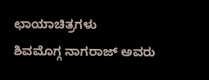ಛಾಯಾಚಿತ್ರಗಳು
ಶಿವಮೊಗ್ಗ ನಾಗರಾಜ್ ಅವರು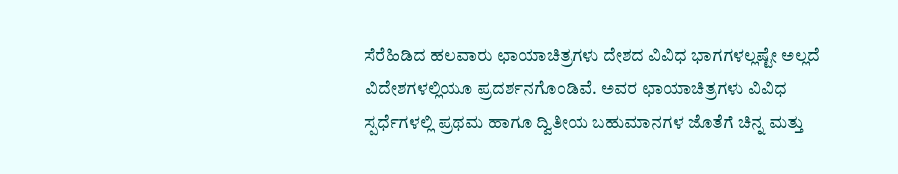ಸೆರೆಹಿಡಿದ ಹಲವಾರು ಛಾಯಾಚಿತ್ರಗಳು ದೇಶದ ವಿವಿಧ ಭಾಗಗಳಲ್ಲಷ್ಟೇ ಅಲ್ಲದೆ ವಿದೇಶಗಳಲ್ಲಿಯೂ ಪ್ರದರ್ಶನಗೊಂಡಿವೆ. ಅವರ ಛಾಯಾಚಿತ್ರಗಳು ವಿವಿಧ ಸ್ಪರ್ಧೆಗಳಲ್ಲಿ ಪ್ರಥಮ ಹಾಗೂ ದ್ವಿತೀಯ ಬಹುಮಾನಗಳ ಜೊತೆಗೆ ಚಿನ್ನ ಮತ್ತು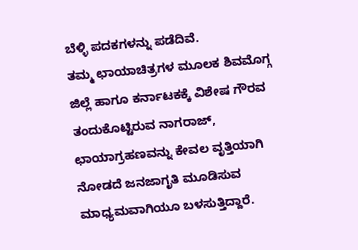ಬೆಳ್ಳಿ ಪದಕಗಳನ್ನು ಪಡೆದಿವೆ.
ತಮ್ಮ ಛಾಯಾಚಿತ್ರಗಳ ಮೂಲಕ ಶಿವಮೊಗ್ಗ ಜಿಲ್ಲೆ ಹಾಗೂ ಕರ್ನಾಟಕಕ್ಕೆ ವಿಶೇಷ ಗೌರವ ತಂದುಕೊಟ್ಟಿರುವ ನಾಗರಾಜ್, ಛಾಯಾಗ್ರಹಣವನ್ನು ಕೇವಲ ವೃತ್ತಿಯಾಗಿ ನೋಡದೆ ಜನಜಾಗೃತಿ ಮೂಡಿಸುವ ಮಾಧ್ಯಮವಾಗಿಯೂ ಬಳಸುತ್ತಿದ್ದಾರೆ.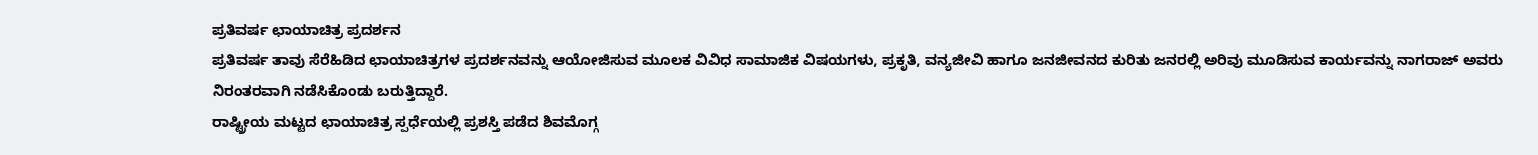ಪ್ರತಿವರ್ಷ ಛಾಯಾಚಿತ್ರ ಪ್ರದರ್ಶನ
ಪ್ರತಿವರ್ಷ ತಾವು ಸೆರೆಹಿಡಿದ ಛಾಯಾಚಿತ್ರಗಳ ಪ್ರದರ್ಶನವನ್ನು ಆಯೋಜಿಸುವ ಮೂಲಕ ವಿವಿಧ ಸಾಮಾಜಿಕ ವಿಷಯಗಳು, ಪ್ರಕೃತಿ, ವನ್ಯಜೀವಿ ಹಾಗೂ ಜನಜೀವನದ ಕುರಿತು ಜನರಲ್ಲಿ ಅರಿವು ಮೂಡಿಸುವ ಕಾರ್ಯವನ್ನು ನಾಗರಾಜ್ ಅವರು ನಿರಂತರವಾಗಿ ನಡೆಸಿಕೊಂಡು ಬರುತ್ತಿದ್ದಾರೆ.
ರಾಷ್ಟ್ರೀಯ ಮಟ್ಟದ ಛಾಯಾಚಿತ್ರ ಸ್ಪರ್ಧೆಯಲ್ಲಿ ಪ್ರಶಸ್ತಿ ಪಡೆದ ಶಿವಮೊಗ್ಗ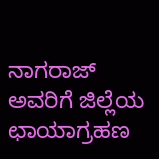ನಾಗರಾಜ್ ಅವರಿಗೆ ಜಿಲ್ಲೆಯ ಛಾಯಾಗ್ರಹಣ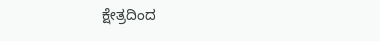ಕ್ಷೇತ್ರದಿಂದ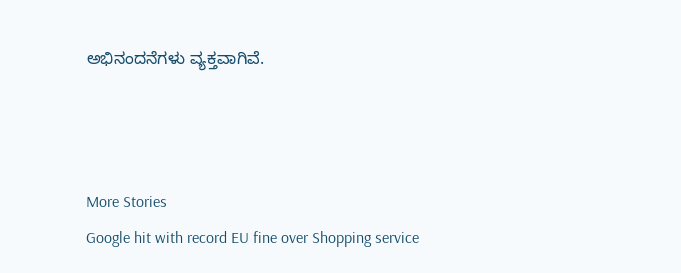ಅಭಿನಂದನೆಗಳು ವ್ಯಕ್ತವಾಗಿವೆ.



More Stories
Google hit with record EU fine over Shopping service